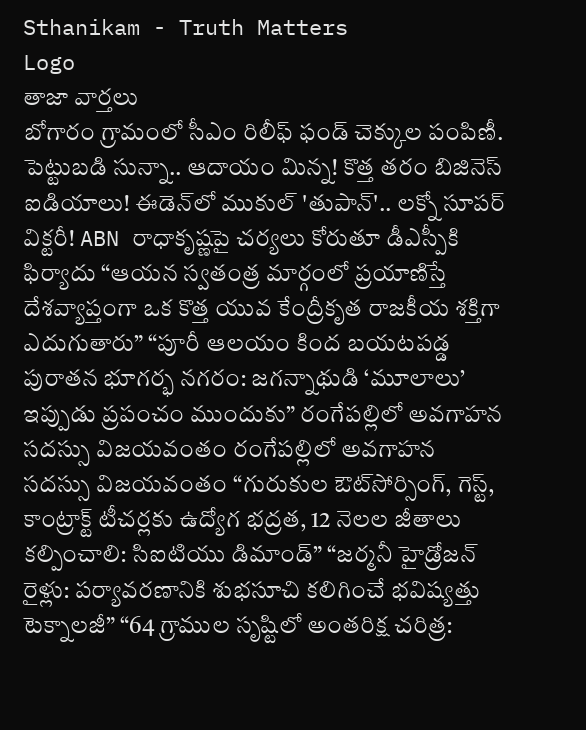Sthanikam - Truth Matters
Logo
తాజా వార్తలు
బోగారం గ్రామంలో సీఎం రిలీఫ్ ఫండ్ చెక్కుల పంపిణీ. పెట్టుబడి సున్నా.. ఆదాయం మిన్న! కొత్త తరం బిజినెస్ ఐడియాలు! ఈడెన్‌లో ముకుల్ 'తుపాన్'.. లక్నో సూపర్ విక్టరీ! ABN రాధాకృష్ణపై చర్యలు కోరుతూ డీఎస్పీకి ఫిర్యాదు “ఆయన స్వతంత్ర మార్గంలో ప్రయాణిస్తే దేశవ్యాప్తంగా ఒక కొత్త యువ కేంద్రీకృత రాజకీయ శక్తిగా ఎదుగుతారు” “పూరీ ఆలయం కింద బయటపడ్డ పురాతన భూగర్భ నగరం: జగన్నాథుడి ‘మూలాలు’ ఇప్పుడు ప్రపంచం ముందుకు” రంగేపల్లిలో అవగాహన సదస్సు విజయవంతం రంగేపల్లిలో అవగాహన సదస్సు విజయవంతం “గురుకుల ఔట్‌సోర్సింగ్, గెస్ట్, కాంట్రాక్ట్ టీచర్లకు ఉద్యోగ భద్రత, 12 నెలల జీతాలు కల్పించాలి: సిఐటియు డిమాండ్” “జర్మనీ హైడ్రోజన్ రైళ్లు: పర్యావరణానికి శుభసూచి కలిగించే భవిష్యత్తు టెక్నాలజీ” “64 గ్రాముల సృష్టిలో అంతరిక్ష చరిత్ర: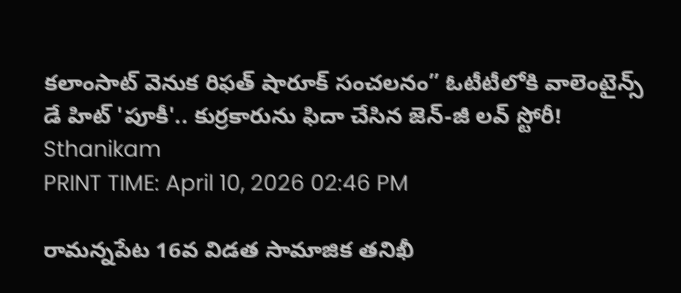కలాంసాట్ వెనుక రిఫత్ షారూక్ సంచలనం” ఓటీటీలోకి వాలెంటైన్స్ డే హిట్ 'పూకీ'.. కుర్రకారును ఫిదా చేసిన జెన్-జీ లవ్ స్టోరీ!
Sthanikam
PRINT TIME: April 10, 2026 02:46 PM

రామన్నపేట 16వ విడత సామాజిక తనిఖీ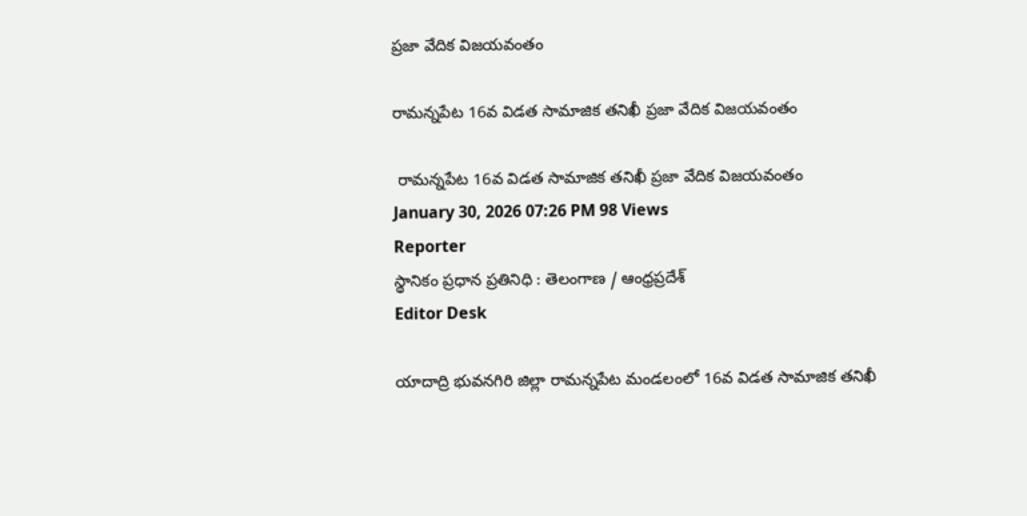ప్రజా వేదిక విజయవంతం

రామన్నపేట 16వ విడత సామాజిక తనిఖీ ప్రజా వేదిక విజయవంతం

 రామన్నపేట 16వ విడత సామాజిక తనిఖీ ప్రజా వేదిక విజయవంతం
January 30, 2026 07:26 PM 98 Views
Reporter
స్థానికం ప్రధాన ప్రతినిధి : తెలంగాణ / ఆంధ్రప్రదేశ్
Editor Desk

యాదాద్రి భువనగిరి జిల్లా రామన్నపేట మండలంలో 16వ విడత సామాజిక తనిఖీ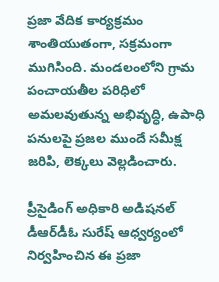ప్రజా వేదిక కార్యక్రమం శాంతియుతంగా, సక్రమంగా ముగిసింది. మండలంలోని గ్రామ పంచాయతీల పరిధిలో అమలవుతున్న అభివృద్ధి, ఉపాధి పనులపై ప్రజల ముందే సమీక్ష జరిపి, లెక్కలు వెల్లడించారు.

ప్రీసైడింగ్ అధికారి అడిషనల్ డీఆర్‌డీఓ సురేష్ ఆధ్వర్యంలో నిర్వహించిన ఈ ప్రజా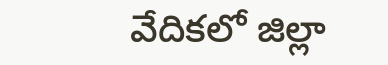వేదికలో జిల్లా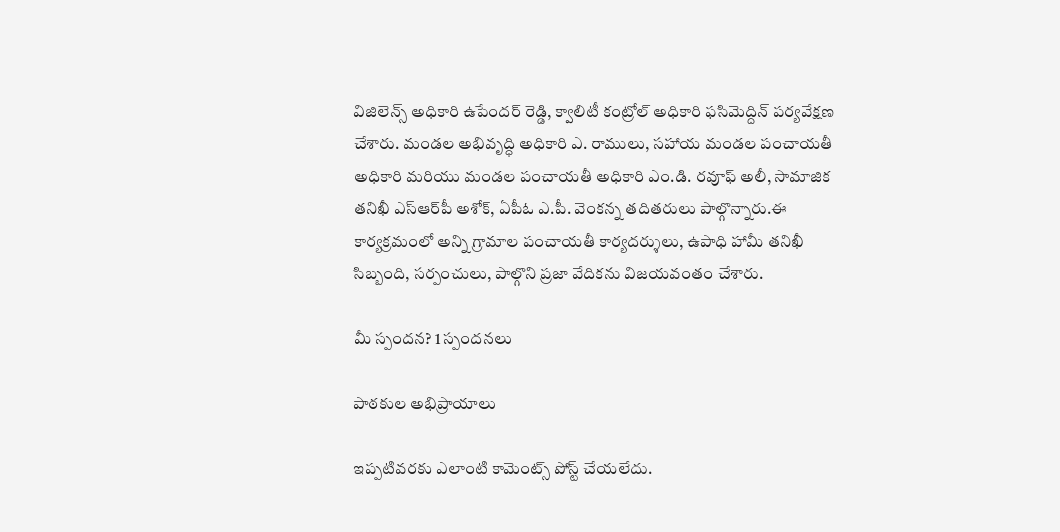విజిలెన్స్ అధికారి ఉపేందర్ రెడ్డి, క్వాలిటీ కంట్రోల్ అధికారి ఫసిమెద్దిన్ పర్యవేక్షణ చేశారు. మండల అభివృద్ధి అధికారి ఎ. రాములు, సహాయ మండల పంచాయతీ అధికారి మరియు మండల పంచాయతీ అధికారి ఎం.డి. రవూఫ్ అలీ, సామాజిక తనిఖీ ఎస్‌ఆర్‌పీ అశోక్, ఏపీఓ ఎ.పీ. వెంకన్న తదితరులు పాల్గొన్నారు.ఈ కార్యక్రమంలో అన్ని గ్రామాల పంచాయతీ కార్యదర్శులు, ఉపాధి హామీ తనిఖీ సిబ్బంది, సర్పంచులు, పాల్గొని ప్రజా వేదికను విజయవంతం చేశారు.

మీ స్పందన? 1 స్పందనలు

పాఠకుల అభిప్రాయాలు

ఇప్పటివరకు ఎలాంటి కామెంట్స్ పోస్ట్ చేయలేదు.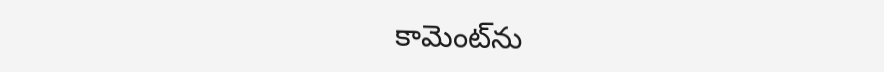కామెంట్‌ను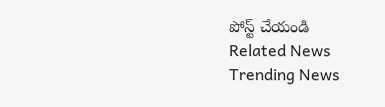పోస్ట్ చేయండి
Related News
Trending News